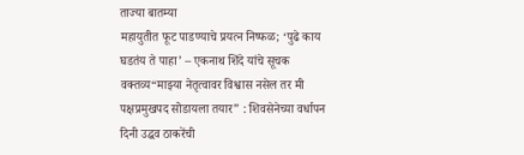ताज्या बातम्या
महायुतीत फूट पाडण्याचे प्रयत्न निष्फळ; ‘पुढे काय घडतंय ते पाहा’ – एकनाथ शिंदे यांचे सूचक वक्तव्य“माझ्या नेतृत्वावर विश्वास नसेल तर मी पक्षप्रमुखपद सोडायला तयार” : शिवसेनेच्या वर्धापन दिनी उद्धव ठाकरेंची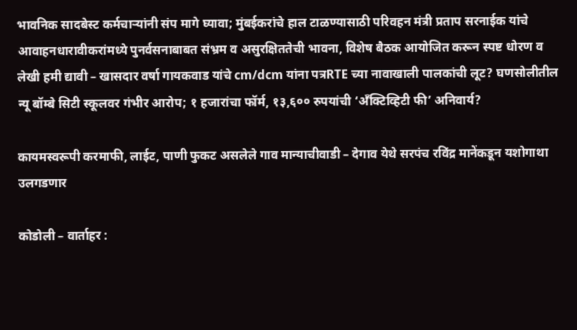भावनिक सादबेस्ट कर्मचाऱ्यांनी संप मागे घ्यावा; मुंबईकरांचे हाल टाळण्यासाठी परिवहन मंत्री प्रताप सरनाईक यांचे आवाहनधारावीकरांमध्ये पुनर्वसनाबाबत संभ्रम व असुरक्षिततेची भावना, विशेष बैठक आयोजित करून स्पष्ट धोरण व लेखी हमी द्यावी – खासदार वर्षा गायकवाड यांचे cm/dcm यांना पत्रRTE च्या नावाखाली पालकांची लूट? घणसोलीतील न्यू बॉम्बे सिटी स्कूलवर गंभीर आरोप; १ हजारांचा फॉर्म, १३,६०० रुपयांची ‘अँक्टिव्हिटी फी’ अनिवार्य?

कायमस्वरूपी करमाफी, लाईट, पाणी फुकट असलेले गाव मान्याचीवाडी – देगाव येथे सरपंच रविंद्र मानेंकडून यशोगाथा उलगडणार

कोडोली – वार्ताहर :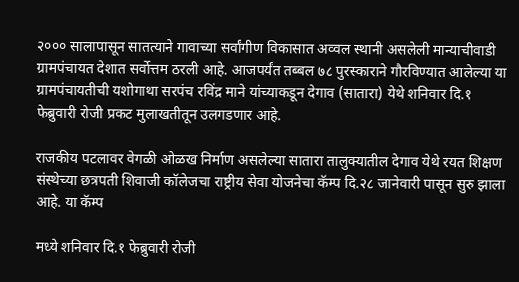२००० सालापासून सातत्याने गावाच्या सर्वांगीण विकासात अव्वल स्थानी असलेली मान्याचीवाडी ग्रामपंचायत देशात सर्वोत्तम ठरली आहे. आजपर्यंत तब्बल ७८ पुरस्काराने गौरविण्यात आलेल्या या ग्रामपंचायतीची यशोगाथा सरपंच रविंद्र माने यांच्याकडून देगाव (सातारा) येथे शनिवार दि.१ फेब्रुवारी रोजी प्रकट मुलाखतीतून उलगडणार आहे.

राजकीय पटलावर वेगळी ओळख निर्माण असलेल्या सातारा तालुक्यातील देगाव येथे रयत शिक्षण संस्थेच्या छत्रपती शिवाजी कॉलेजचा राष्ट्रीय सेवा योजनेचा कॅम्प दि.२८ जानेवारी पासून सुरु झाला आहे. या कॅम्प

मध्ये शनिवार दि.१ फेब्रुवारी रोजी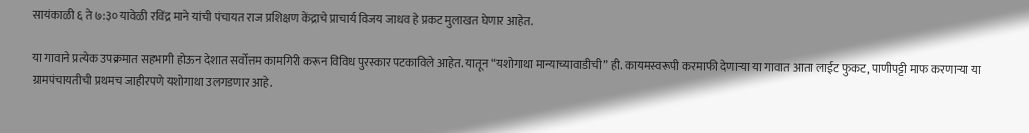सायंकाळी ६ ते ७:३० यावेळी रविंद्र माने यांची पंचायत राज प्रशिक्षण केंद्राचे प्राचार्य विजय जाधव हे प्रकट मुलाखत घेणार आहेत.

या गावाने प्रत्येक उपक्रमात सहभागी होऊन देशात सर्वोत्तम कामगिरी करून विविध पुरस्कार पटकाविले आहेत. यातून “यशोगाथा मान्याच्यावाडीची” ही. कायमस्वरूपी करमाफी देणाऱ्या या गावात आता लाईट फुकट, पाणीपट्टी माफ करणाऱ्या या ग्रामपंचायतीची प्रथमच जाहीरपणे यशोगाथा उलगडणार आहे.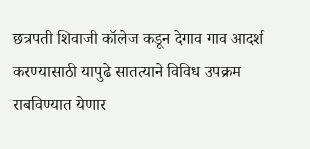छत्रपती शिवाजी कॉलेज कडून देगाव गाव आदर्श करण्यासाठी यापुढे सातत्याने विविध उपक्रम राबविण्यात येणार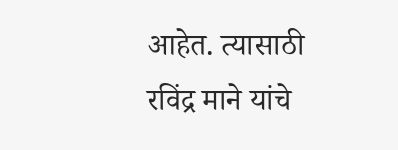आहेत. त्यासाठी रविंद्र माने यांचे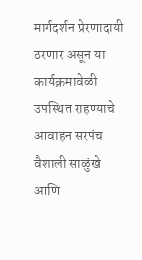मार्गदर्शन प्रेरणादायी ठरणार असून या कार्यक्रमावेळी उपस्थित राहण्याचे आवाहन सरपंच वैशाली साळुंखे आणि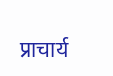प्राचार्य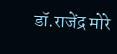डॉ.राजेंद्र मोरे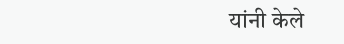यांनी केले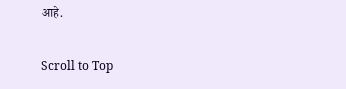आहे.

Scroll to Top